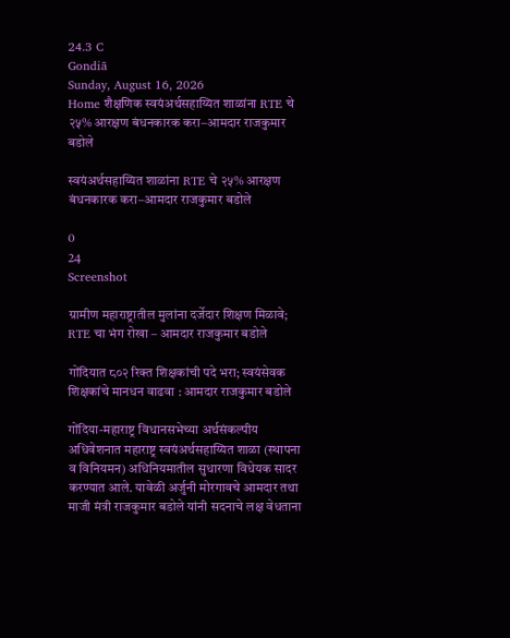24.3 C
Gondiā
Sunday, August 16, 2026
Home शैक्षणिक स्वयंअर्थसहाय्यित शाळांना RTE चे २५% आरक्षण बंधनकारक करा–आमदार राजकुमार बडोले

स्वयंअर्थसहाय्यित शाळांना RTE चे २५% आरक्षण बंधनकारक करा–आमदार राजकुमार बडोले

0
24
Screenshot

ग्रामीण महाराष्ट्रातील मुलांना दर्जेदार शिक्षण मिळावे; RTE चा भंग रोखा – आमदार राजकुमार बडोले

गोंदियात ८०२ रिक्त शिक्षकांची पदे भरा; स्वयंसेवक शिक्षकांचे मानधन वाढवा : आमदार राजकुमार बडोले

गोंदिया-महाराष्ट्र विधानसभेच्या अर्थसंकल्पीय अधिवेशनात महाराष्ट्र स्वयंअर्थसहाय्यित शाळा (स्थापना व विनियमन) अधिनियमातील सुधारणा विधेयक सादर करण्यात आले. यावेळी अर्जुनी मोरगावचे आमदार तथा माजी मंत्री राजकुमार बडोले यांनी सदनाचे लक्ष वेधताना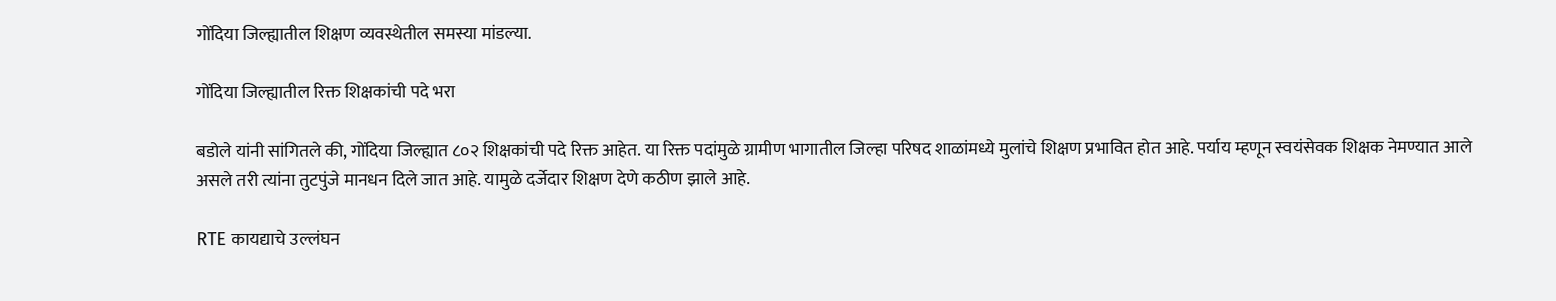गोंदिया जिल्ह्यातील शिक्षण व्यवस्थेतील समस्या मांडल्या.

गोंदिया जिल्ह्यातील रिक्त शिक्षकांची पदे भरा

बडोले यांनी सांगितले की, गोंदिया जिल्ह्यात ८०२ शिक्षकांची पदे रिक्त आहेत. या रिक्त पदांमुळे ग्रामीण भागातील जिल्हा परिषद शाळांमध्ये मुलांचे शिक्षण प्रभावित होत आहे. पर्याय म्हणून स्वयंसेवक शिक्षक नेमण्यात आले असले तरी त्यांना तुटपुंजे मानधन दिले जात आहे. यामुळे दर्जेदार शिक्षण देणे कठीण झाले आहे.

RTE कायद्याचे उल्लंघन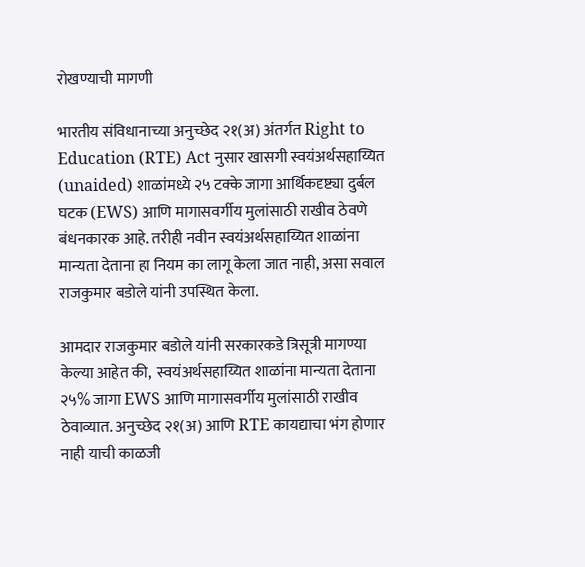रोखण्याची मागणी

भारतीय संविधानाच्या अनुच्छेद २१(अ) अंतर्गत Right to Education (RTE) Act नुसार खासगी स्वयंअर्थसहाय्यित (unaided) शाळांमध्ये २५ टक्के जागा आर्थिकदृष्ट्या दुर्बल घटक (EWS) आणि मागासवर्गीय मुलांसाठी राखीव ठेवणे बंधनकारक आहे. तरीही नवीन स्वयंअर्थसहाय्यित शाळांना मान्यता देताना हा नियम का लागू केला जात नाही, असा सवाल राजकुमार बडोले यांनी उपस्थित केला.

आमदार राजकुमार बडोले यांनी सरकारकडे त्रिसूत्री मागण्या केल्या आहेत की,  स्वयंअर्थसहाय्यित शाळांना मान्यता देताना २५% जागा EWS आणि मागासवर्गीय मुलांसाठी राखीव ठेवाव्यात. अनुच्छेद २१(अ) आणि RTE कायद्याचा भंग होणार नाही याची काळजी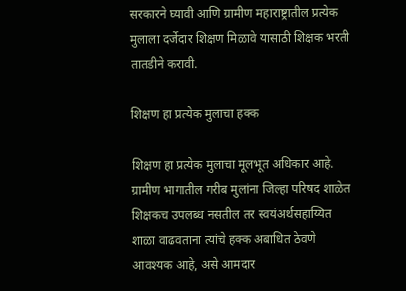सरकारने घ्यावी आणि ग्रामीण महाराष्ट्रातील प्रत्येक मुलाला दर्जेदार शिक्षण मिळावे यासाठी शिक्षक भरती तातडीने करावी.

शिक्षण हा प्रत्येक मुलाचा हक्क

शिक्षण हा प्रत्येक मुलाचा मूलभूत अधिकार आहे. ग्रामीण भागातील गरीब मुलांना जिल्हा परिषद शाळेत शिक्षकच उपलब्ध नसतील तर स्वयंअर्थसहाय्यित शाळा वाढवताना त्यांचे हक्क अबाधित ठेवणे आवश्यक आहे, असे आमदार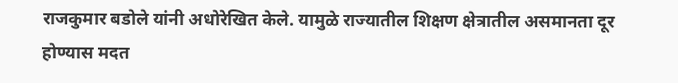राजकुमार बडोले यांनी अधोरेखित केले. यामुळे राज्यातील शिक्षण क्षेत्रातील असमानता दूर होण्यास मदत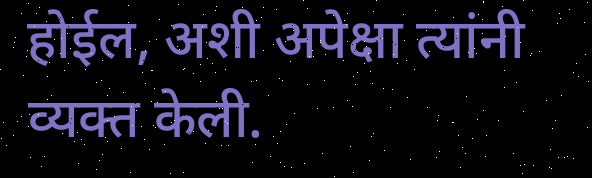होईल, अशी अपेक्षा त्यांनी व्यक्त केली.